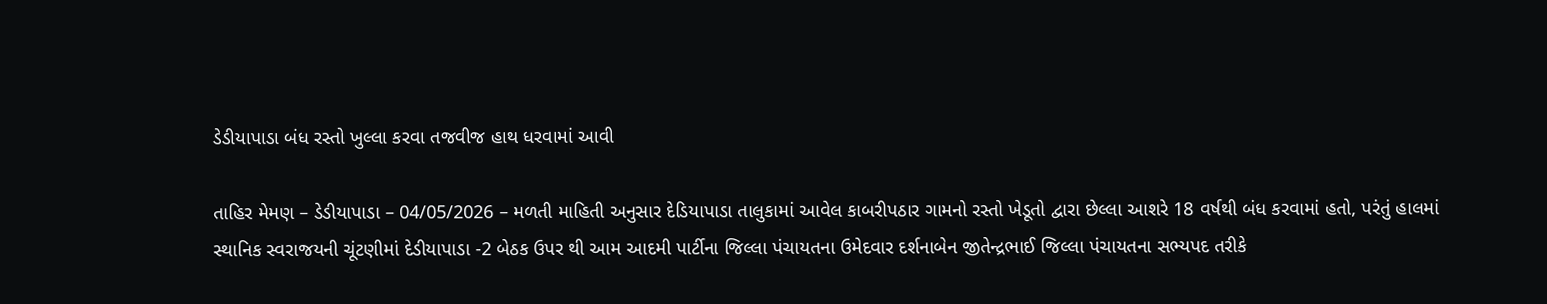ડેડીયાપાડા બંધ રસ્તો ખુલ્લા કરવા તજવીજ હાથ ધરવામાં આવી

તાહિર મેમણ – ડેડીયાપાડા – 04/05/2026 – મળતી માહિતી અનુસાર દેડિયાપાડા તાલુકામાં આવેલ કાબરીપઠાર ગામનો રસ્તો ખેડૂતો દ્વારા છેલ્લા આશરે 18 વર્ષથી બંધ કરવામાં હતો, પરંતું હાલમાં સ્થાનિક સ્વરાજયની ચૂંટણીમાં દેડીયાપાડા -2 બેઠક ઉપર થી આમ આદમી પાર્ટીના જિલ્લા પંચાયતના ઉમેદવાર દર્શનાબેન જીતેન્દ્રભાઈ જિલ્લા પંચાયતના સભ્યપદ તરીકે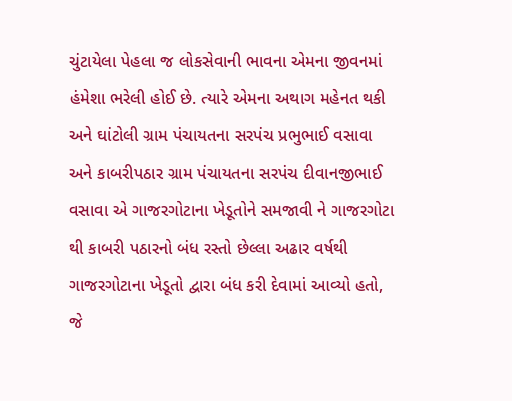ચુંટાયેલા પેહલા જ લોકસેવાની ભાવના એમના જીવનમાં હંમેશા ભરેલી હોઈ છે. ત્યારે એમના અથાગ મહેનત થકી અને ઘાંટોલી ગ્રામ પંચાયતના સરપંચ પ્રભુભાઈ વસાવા અને કાબરીપઠાર ગ્રામ પંચાયતના સરપંચ દીવાનજીભાઈ વસાવા એ ગાજરગોટાના ખેડૂતોને સમજાવી ને ગાજરગોટા થી કાબરી પઠારનો બંધ રસ્તો છેલ્લા અઢાર વર્ષથી ગાજરગોટાના ખેડૂતો દ્વારા બંધ કરી દેવામાં આવ્યો હતો, જે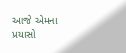આજે એમના પ્રયાસો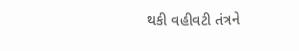થકી વહીવટી તંત્રને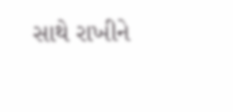સાથે રાખીને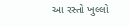આ રસ્તો ખુલ્લો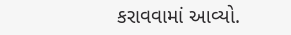કરાવવામાં આવ્યો.